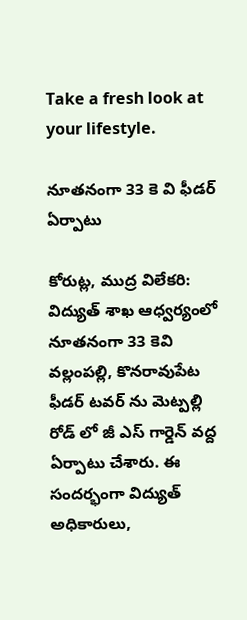Take a fresh look at your lifestyle.

నూతనంగా 33 కె వి ఫీడర్ ఏర్పాటు

కోరుట్ల, ముద్ర విలేకరి: విద్యుత్ శాఖ ఆధ్వర్యంలో నూతనంగా 33 కెవి వల్లంపల్లి, కొనరావుపేట ఫీడర్ టవర్ ను మెట్పల్లి రోడ్ లో జీ ఎస్ గార్డెన్ వద్ద ఏర్పాటు చేశారు. ఈ సందర్భంగా విద్యుత్ అధికారులు,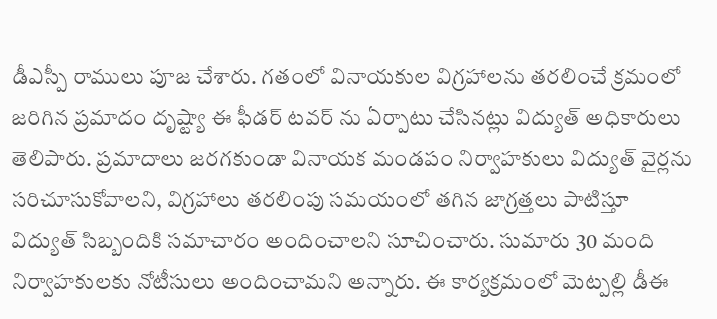డీఎస్పీ రాములు పూజ చేశారు. గతంలో వినాయకుల విగ్రహాలను తరలించే క్రమంలో జరిగిన ప్రమాదం దృష్ట్యా ఈ ఫీడర్ టవర్ ను ఏర్పాటు చేసినట్లు విద్యుత్ అధికారులు తెలిపారు. ప్రమాదాలు జరగకుండా వినాయక మండపం నిర్వాహకులు విద్యుత్ వైర్లను సరిచూసుకోవాలని, విగ్రహాలు తరలింపు సమయంలో తగిన జాగ్రత్తలు పాటిస్తూ విద్యుత్ సిబ్బందికి సమాచారం అందించాలని సూచించారు. సుమారు 30 మంది నిర్వాహకులకు నోటీసులు అందించామని అన్నారు. ఈ కార్యక్రమంలో మెట్పల్లి డీఈ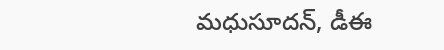మధుసూదన్, డీఈ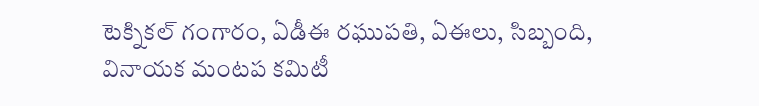టెక్నికల్ గంగారం, ఏడీఈ రఘుపతి, ఏఈలు, సిబ్బంది, వినాయక మంటప కమిటీ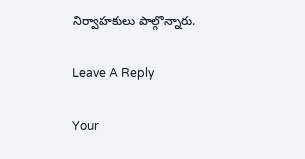నిర్వాహకులు పాల్గొన్నారు.

Leave A Reply

Your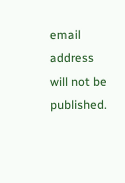email address will not be published.